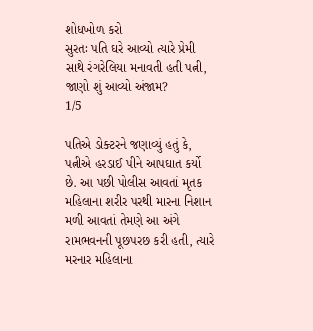શોધખોળ કરો
સુરતઃ પતિ ઘરે આવ્યો ત્યારે પ્રેમી સાથે રંગરેલિયા મનાવતી હતી પત્ની, જાણો શું આવ્યો અંજામ?
1/5

પતિએ ડોક્ટરને જણાવ્યું હતું કે, પત્નીએ હરડાઈ પીને આપઘાત કર્યો છે. આ પછી પોલીસ આવતાં મૃતક મહિલાના શરીર પરથી મારના નિશાન મળી આવતાં તેમણે આ અંગે રામભવનની પૂછપરછ કરી હતી, ત્યારે મરનાર મહિલાના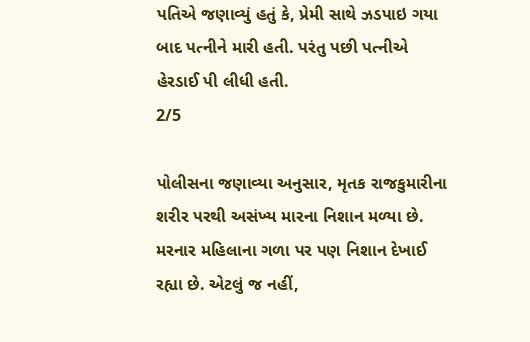પતિએ જણાવ્યું હતું કે, પ્રેમી સાથે ઝડપાઇ ગયા બાદ પત્નીને મારી હતી. પરંતુ પછી પત્નીએ હેરડાઈ પી લીધી હતી.
2/5

પોલીસના જણાવ્યા અનુસાર, મૃતક રાજકુમારીના શરીર પરથી અસંખ્ય મારના નિશાન મળ્યા છે. મરનાર મહિલાના ગળા પર પણ નિશાન દેખાઈ રહ્યા છે. એટલું જ નહીં,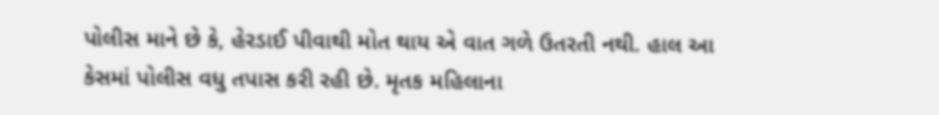પોલીસ માને છે કે, હેરડાઈ પીવાથી મોત થાય એ વાત ગળે ઉતરતી નથી. હાલ આ કેસમાં પોલીસ વધુ તપાસ કરી રહી છે. મૃતક મહિલાના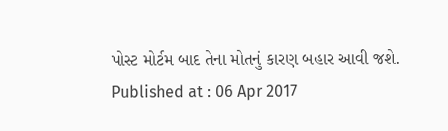પોસ્ટ મોર્ટમ બાદ તેના મોતનું કારણ બહાર આવી જશે.
Published at : 06 Apr 2017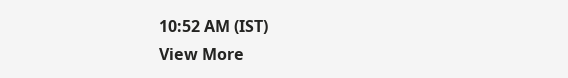10:52 AM (IST)
View More